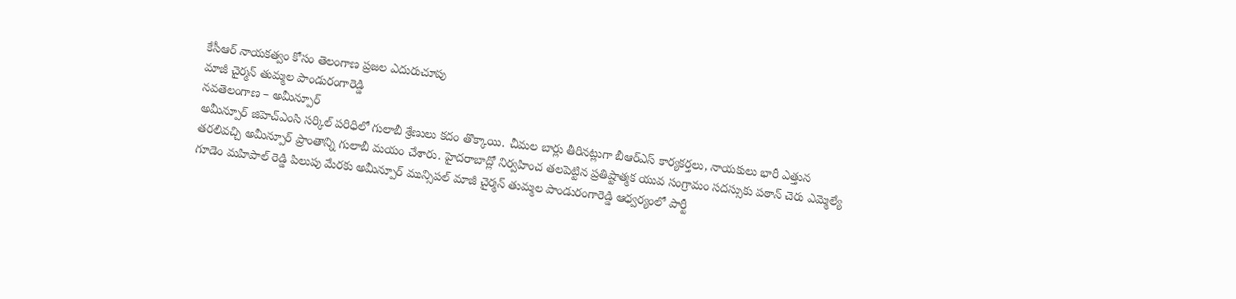కేసీఆర్ నాయకత్వం కోసం తెలంగాణ ప్రజల ఎదురుచూపు
మాజీ చైర్మన్ తుమ్మల పాండురంగారెడ్డి
నవతెలంగాణ – అమీన్పూర్
అమీన్పూర్ జిహెచ్ఎంసి సర్కిల్ పరిధిలో గులాబీ శ్రేణులు కదం తొక్కాయి. చీమల బార్లు తీరినట్లుగా బీఆర్ఎస్ కార్యకర్తలు, నాయకులు భారీ ఎత్తున తరలివచ్చి అమీన్పూర్ ప్రాంతాన్ని గులాబీ మయం చేశారు. హైదరాబాద్లో నిర్వహించ తలపెట్టిన ప్రతిష్టాత్మక యువ సంగ్రామం సదస్సుకు పఠాన్ చెరు ఎమ్మెల్యే గూడెం మహిపాల్ రెడ్డి పిలుపు మేరకు అమీన్పూర్ మున్సిపల్ మాజీ చైర్మన్ తుమ్మల పాండురంగారెడ్డి ఆధ్వర్యంలో పార్టీ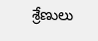శ్రేణులు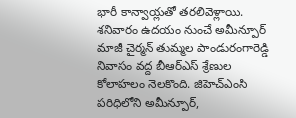భారీ కాన్వాయ్లతో తరలివెళ్లాయి. శనివారం ఉదయం నుంచే అమీన్పూర్ మాజీ చైర్మన్ తుమ్మల పాండురంగారెడ్డి నివాసం వద్ద బీఆర్ఎస్ శ్రేణుల కోలాహలం నెలకొంది. జిహెచ్ఎంసి పరిధిలోని అమీన్పూర్,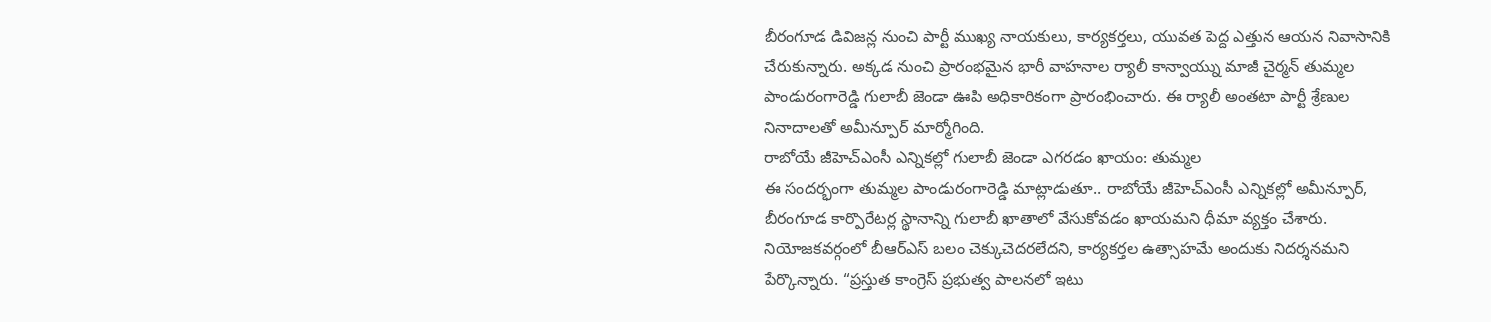బీరంగూడ డివిజన్ల నుంచి పార్టీ ముఖ్య నాయకులు, కార్యకర్తలు, యువత పెద్ద ఎత్తున ఆయన నివాసానికి చేరుకున్నారు. అక్కడ నుంచి ప్రారంభమైన భారీ వాహనాల ర్యాలీ కాన్వాయ్ను మాజీ చైర్మన్ తుమ్మల పాండురంగారెడ్డి గులాబీ జెండా ఊపి అధికారికంగా ప్రారంభించారు. ఈ ర్యాలీ అంతటా పార్టీ శ్రేణుల నినాదాలతో అమీన్పూర్ మార్మోగింది.
రాబోయే జీహెచ్ఎంసీ ఎన్నికల్లో గులాబీ జెండా ఎగరడం ఖాయం: తుమ్మల
ఈ సందర్భంగా తుమ్మల పాండురంగారెడ్డి మాట్లాడుతూ.. రాబోయే జీహెచ్ఎంసీ ఎన్నికల్లో అమీన్పూర్, బీరంగూడ కార్పొరేటర్ల స్థానాన్ని గులాబీ ఖాతాలో వేసుకోవడం ఖాయమని ధీమా వ్యక్తం చేశారు. నియోజకవర్గంలో బీఆర్ఎస్ బలం చెక్కుచెదరలేదని, కార్యకర్తల ఉత్సాహమే అందుకు నిదర్శనమని పేర్కొన్నారు. “ప్రస్తుత కాంగ్రెస్ ప్రభుత్వ పాలనలో ఇటు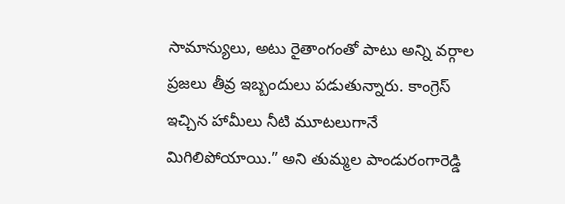సామాన్యులు, అటు రైతాంగంతో పాటు అన్ని వర్గాల ప్రజలు తీవ్ర ఇబ్బందులు పడుతున్నారు. కాంగ్రెస్ ఇచ్చిన హామీలు నీటి మూటలుగానే మిగిలిపోయాయి.” అని తుమ్మల పాండురంగారెడ్డి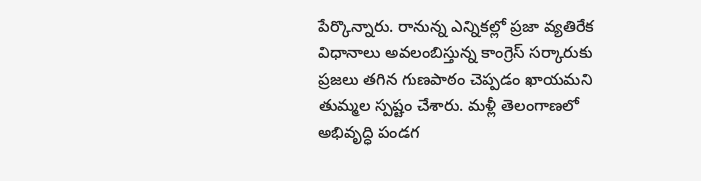పేర్కొన్నారు. రానున్న ఎన్నికల్లో ప్రజా వ్యతిరేక విధానాలు అవలంబిస్తున్న కాంగ్రెస్ సర్కారుకు ప్రజలు తగిన గుణపాఠం చెప్పడం ఖాయమని తుమ్మల స్పష్టం చేశారు. మళ్లీ తెలంగాణలో అభివృద్ధి పండగ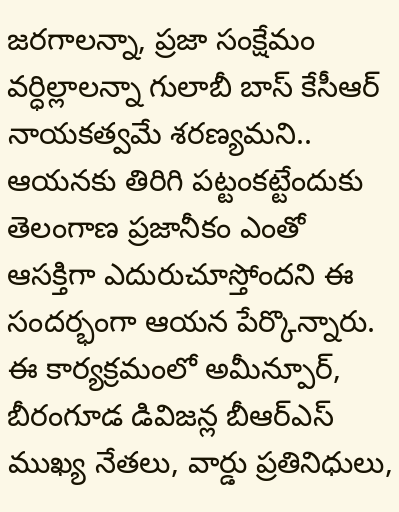జరగాలన్నా, ప్రజా సంక్షేమం వర్ధిల్లాలన్నా గులాబీ బాస్ కేసీఆర్ నాయకత్వమే శరణ్యమని.. ఆయనకు తిరిగి పట్టంకట్టేందుకు తెలంగాణ ప్రజానీకం ఎంతో ఆసక్తిగా ఎదురుచూస్తోందని ఈ సందర్భంగా ఆయన పేర్కొన్నారు. ఈ కార్యక్రమంలో అమీన్పూర్, బీరంగూడ డివిజన్ల బీఆర్ఎస్ ముఖ్య నేతలు, వార్డు ప్రతినిధులు,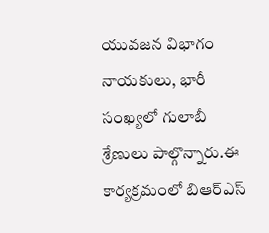యువజన విభాగం నాయకులు, భారీ సంఖ్యలో గులాబీ శ్రేణులు పాల్గొన్నారు.ఈ కార్యక్రమంలో బిఆర్ఎస్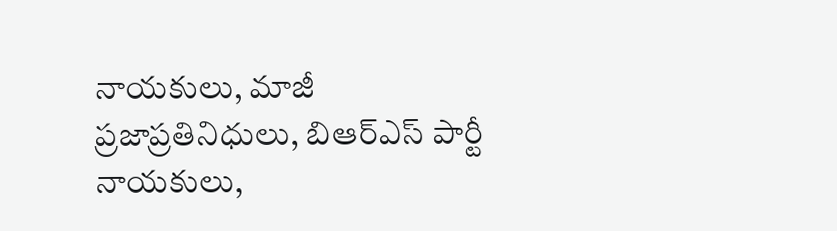నాయకులు, మాజీ ప్రజాప్రతినిధులు, బిఆర్ఎస్ పార్టీ నాయకులు,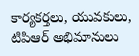కార్యకర్తలు, యువకులు, టిపిఆర్ అభిమానులు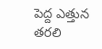పెద్ద ఎత్తున తరలి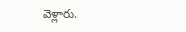వెళ్లారు.